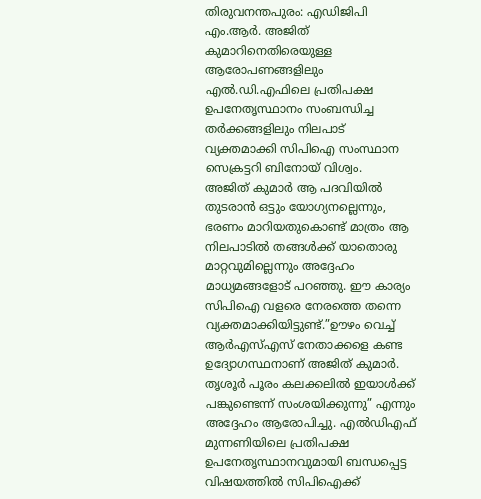തിരുവനന്തപുരം: എഡിജിപി എം.ആർ. അജിത് കുമാറിനെതിരെയുള്ള ആരോപണങ്ങളിലും എൽ.ഡി.എഫിലെ പ്രതിപക്ഷ ഉപനേതൃസ്ഥാനം സംബന്ധിച്ച തർക്കങ്ങളിലും നിലപാട് വ്യക്തമാക്കി സിപിഐ സംസ്ഥാന സെക്രട്ടറി ബിനോയ് വിശ്വം.
അജിത് കുമാർ ആ പദവിയിൽ തുടരാൻ ഒട്ടും യോഗ്യനല്ലെന്നും, ഭരണം മാറിയതുകൊണ്ട് മാത്രം ആ നിലപാടിൽ തങ്ങൾക്ക് യാതൊരു മാറ്റവുമില്ലെന്നും അദ്ദേഹം മാധ്യമങ്ങളോട് പറഞ്ഞു. ഈ കാര്യം സിപിഐ വളരെ നേരത്തെ തന്നെ വ്യക്തമാക്കിയിട്ടുണ്ട്.”ഊഴം വെച്ച് ആർഎസ്എസ് നേതാക്കളെ കണ്ട ഉദ്യോഗസ്ഥനാണ് അജിത് കുമാർ.
തൃശൂർ പൂരം കലക്കലിൽ ഇയാൾക്ക് പങ്കുണ്ടെന്ന് സംശയിക്കുന്നു” എന്നും അദ്ദേഹം ആരോപിച്ചു. എൽഡിഎഫ് മുന്നണിയിലെ പ്രതിപക്ഷ ഉപനേതൃസ്ഥാനവുമായി ബന്ധപ്പെട്ട വിഷയത്തിൽ സിപിഐക്ക്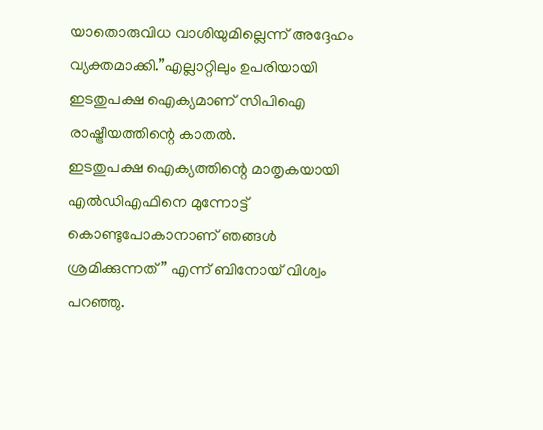യാതൊരുവിധ വാശിയുമില്ലെന്ന് അദ്ദേഹം വ്യക്തമാക്കി.”എല്ലാറ്റിലും ഉപരിയായി ഇടതുപക്ഷ ഐക്യമാണ് സിപിഐ രാഷ്ട്രീയത്തിന്റെ കാതൽ.
ഇടതുപക്ഷ ഐക്യത്തിന്റെ മാതൃകയായി എൽഡിഎഫിനെ മുന്നോട്ട് കൊണ്ടുപോകാനാണ് ഞങ്ങൾ ശ്രമിക്കുന്നത്” എന്ന് ബിനോയ് വിശ്വം പറഞ്ഞു.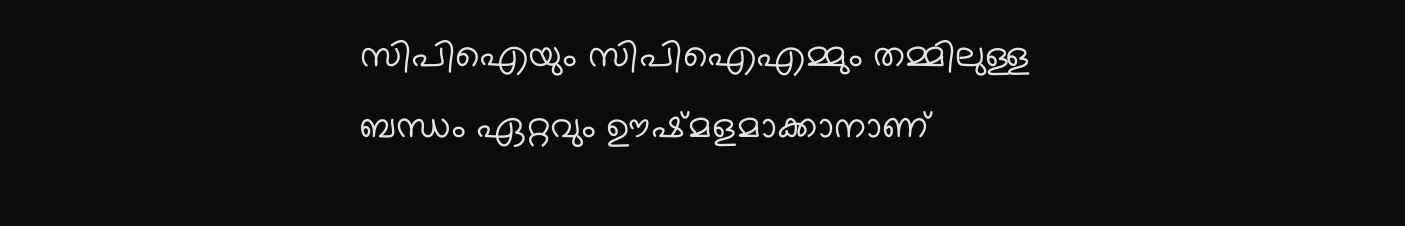സിപിഐയും സിപിഐഎമ്മും തമ്മിലുള്ള ബന്ധം ഏറ്റവും ഊഷ്മളമാക്കാനാണ്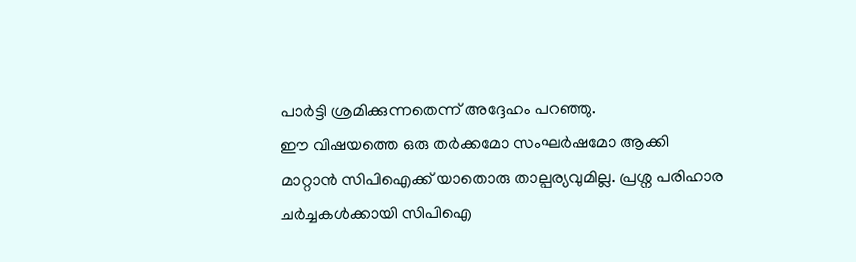പാർട്ടി ശ്രമിക്കുന്നതെന്ന് അദ്ദേഹം പറഞ്ഞു.
ഈ വിഷയത്തെ ഒരു തർക്കമോ സംഘർഷമോ ആക്കി മാറ്റാൻ സിപിഐക്ക് യാതൊരു താല്പര്യവുമില്ല. പ്രശ്ന പരിഹാര ചർച്ചകൾക്കായി സിപിഐ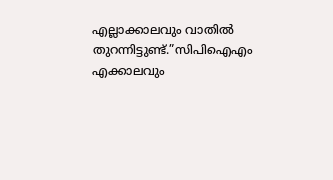എല്ലാക്കാലവും വാതിൽ തുറന്നിട്ടുണ്ട്.”സിപിഐഎം എക്കാലവും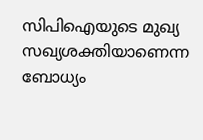സിപിഐയുടെ മുഖ്യ സഖ്യശക്തിയാണെന്ന ബോധ്യം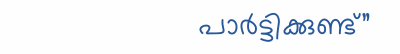പാർട്ടിക്കുണ്ട്”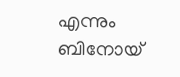എന്നും ബിനോയ്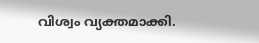വിശ്വം വ്യക്തമാക്കി.